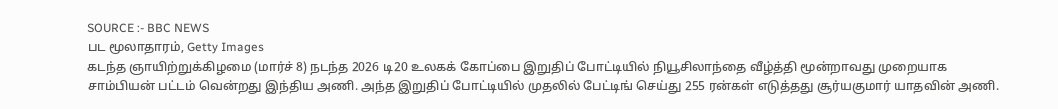SOURCE :- BBC NEWS
பட மூலாதாரம், Getty Images
கடந்த ஞாயிற்றுக்கிழமை (மார்ச் 8) நடந்த 2026 டி20 உலகக் கோப்பை இறுதிப் போட்டியில் நியூசிலாந்தை வீழ்த்தி மூன்றாவது முறையாக சாம்பியன் பட்டம் வென்றது இந்திய அணி. அந்த இறுதிப் போட்டியில் முதலில் பேட்டிங் செய்து 255 ரன்கள் எடுத்தது சூர்யகுமார் யாதவின் அணி.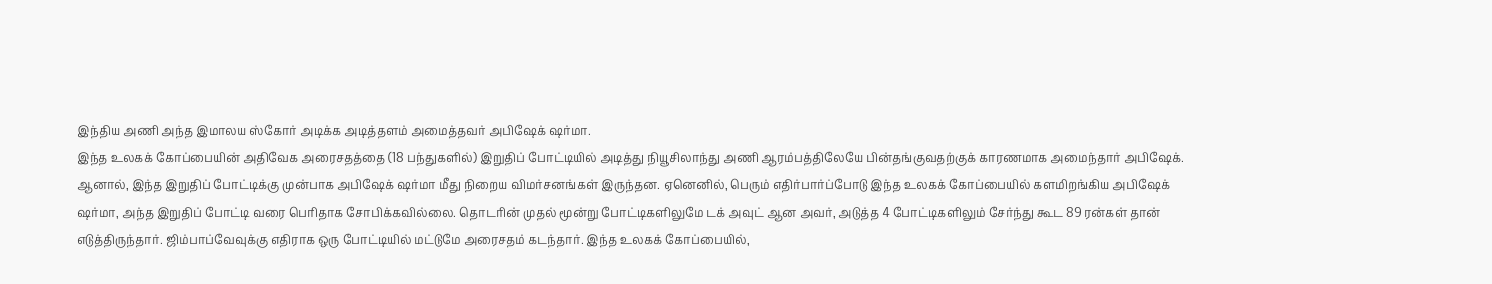இந்திய அணி அந்த இமாலய ஸ்கோர் அடிக்க அடித்தளம் அமைத்தவர் அபிஷேக் ஷர்மா.
இந்த உலகக் கோப்பையின் அதிவேக அரைசதத்தை (18 பந்துகளில்) இறுதிப் போட்டியில் அடித்து நியூசிலாந்து அணி ஆரம்பத்திலேயே பின்தங்குவதற்குக் காரணமாக அமைந்தார் அபிஷேக்.
ஆனால், இந்த இறுதிப் போட்டிக்கு முன்பாக அபிஷேக் ஷர்மா மீது நிறைய விமர்சனங்கள் இருந்தன. ஏனெனில், பெரும் எதிர்பார்ப்போடு இந்த உலகக் கோப்பையில் களமிறங்கிய அபிஷேக் ஷர்மா, அந்த இறுதிப் போட்டி வரை பெரிதாக சோபிக்கவில்லை. தொடரின் முதல் மூன்று போட்டிகளிலுமே டக் அவுட் ஆன அவர், அடுத்த 4 போட்டிகளிலும் சேர்ந்து கூட 89 ரன்கள் தான் எடுத்திருந்தார். ஜிம்பாப்வேவுக்கு எதிராக ஒரு போட்டியில் மட்டுமே அரைசதம் கடந்தார். இந்த உலகக் கோப்பையில்,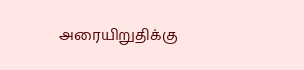அரையிறுதிக்கு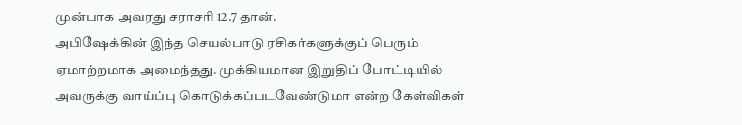முன்பாக அவரது சராசரி 12.7 தான்.
அபிஷேக்கின் இந்த செயல்பாடு ரசிகர்களுக்குப் பெரும் ஏமாற்றமாக அமைந்தது. முக்கியமான இறுதிப் போட்டியில் அவருக்கு வாய்ப்பு கொடுக்கப்படவேண்டுமா என்ற கேள்விகள்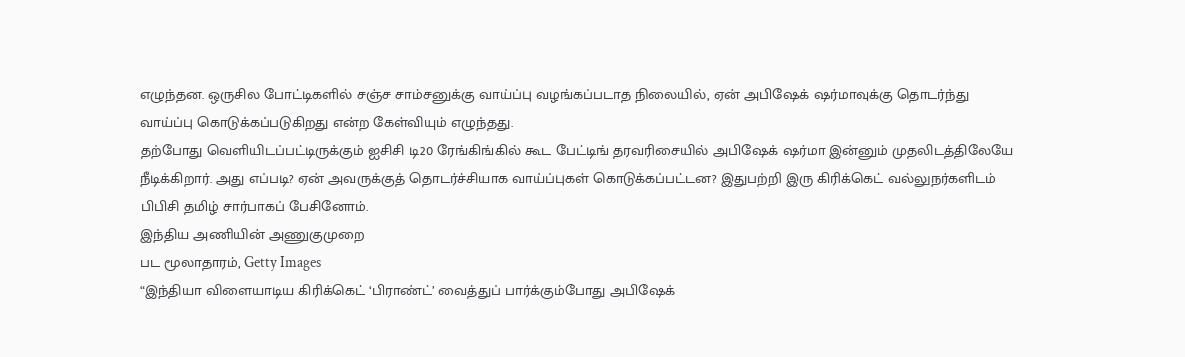எழுந்தன. ஒருசில போட்டிகளில் சஞ்ச சாம்சனுக்கு வாய்ப்பு வழங்கப்படாத நிலையில், ஏன் அபிஷேக் ஷர்மாவுக்கு தொடர்ந்து வாய்ப்பு கொடுக்கப்படுகிறது என்ற கேள்வியும் எழுந்தது.
தற்போது வெளியிடப்பட்டிருக்கும் ஐசிசி டி20 ரேங்கிங்கில் கூட பேட்டிங் தரவரிசையில் அபிஷேக் ஷர்மா இன்னும் முதலிடத்திலேயே நீடிக்கிறார். அது எப்படி? ஏன் அவருக்குத் தொடர்ச்சியாக வாய்ப்புகள் கொடுக்கப்பட்டன? இதுபற்றி இரு கிரிக்கெட் வல்லுநர்களிடம் பிபிசி தமிழ் சார்பாகப் பேசினோம்.
இந்திய அணியின் அணுகுமுறை
பட மூலாதாரம், Getty Images
“இந்தியா விளையாடிய கிரிக்கெட் ‘பிராண்ட்’ வைத்துப் பார்க்கும்போது அபிஷேக்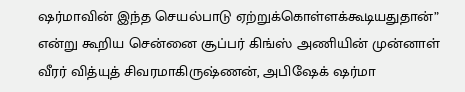ஷர்மாவின் இந்த செயல்பாடு ஏற்றுக்கொள்ளக்கூடியதுதான்” என்று கூறிய சென்னை சூப்பர் கிங்ஸ் அணியின் முன்னாள் வீரர் வித்யுத் சிவரமாகிருஷ்ணன், அபிஷேக் ஷர்மா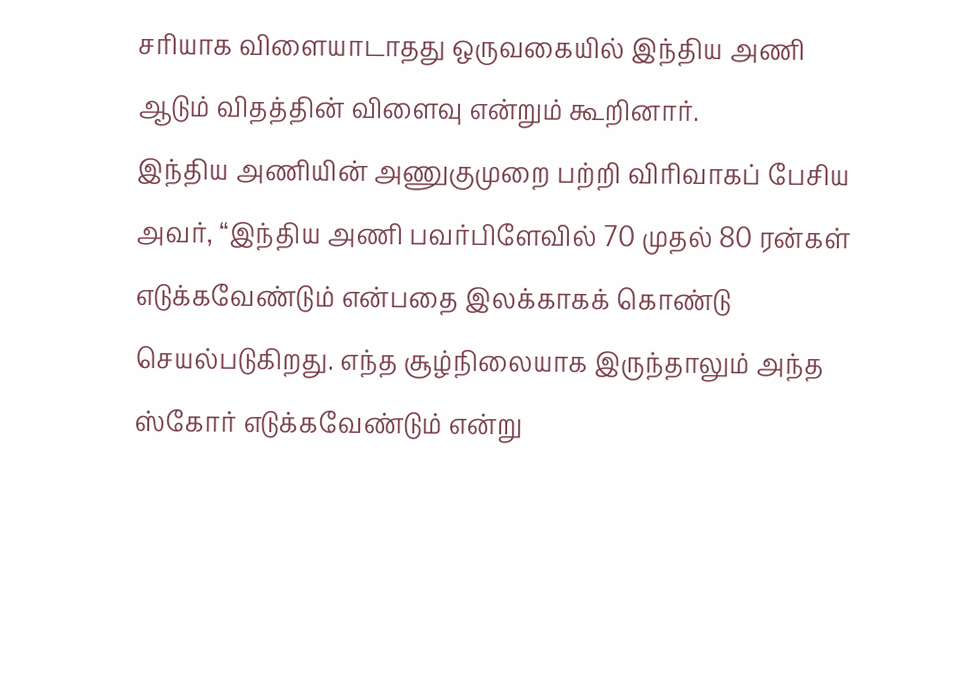சரியாக விளையாடாதது ஒருவகையில் இந்திய அணி ஆடும் விதத்தின் விளைவு என்றும் கூறினார்.
இந்திய அணியின் அணுகுமுறை பற்றி விரிவாகப் பேசிய அவர், “இந்திய அணி பவர்பிளேவில் 70 முதல் 80 ரன்கள் எடுக்கவேண்டும் என்பதை இலக்காகக் கொண்டு செயல்படுகிறது. எந்த சூழ்நிலையாக இருந்தாலும் அந்த ஸ்கோர் எடுக்கவேண்டும் என்று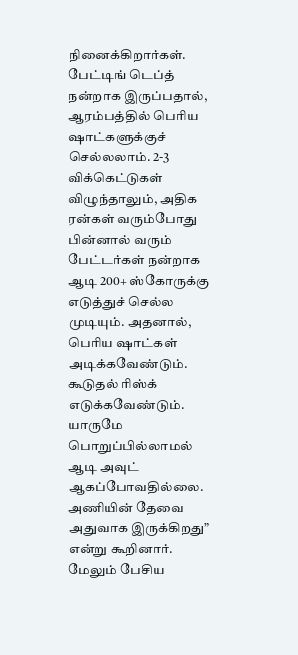நினைக்கிறார்கள். பேட்டிங் டெப்த் நன்றாக இருப்பதால், ஆரம்பத்தில் பெரிய ஷாட்களுக்குச் செல்லலாம். 2-3 விக்கெட்டுகள் விழுந்தாலும், அதிக ரன்கள் வரும்போது பின்னால் வரும் பேட்டர்கள் நன்றாக ஆடி 200+ ஸ்கோருக்கு எடுத்துச் செல்ல முடியும். அதனால், பெரிய ஷாட்கள் அடிக்கவேண்டும். கூடுதல் ரிஸ்க் எடுக்கவேண்டும். யாருமே பொறுப்பில்லாமல் ஆடி அவுட் ஆகப்போவதில்லை. அணியின் தேவை அதுவாக இருக்கிறது” என்று கூறினார்.
மேலும் பேசிய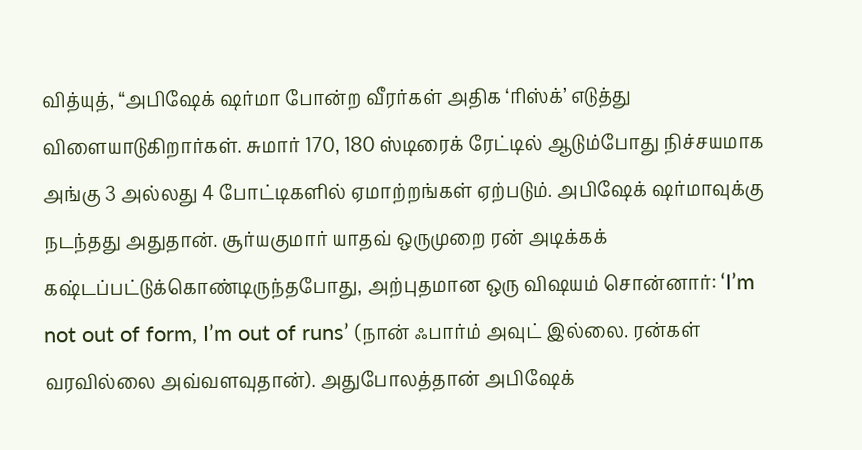வித்யுத், “அபிஷேக் ஷர்மா போன்ற வீரர்கள் அதிக ‘ரிஸ்க்’ எடுத்து விளையாடுகிறார்கள். சுமார் 170, 180 ஸ்டிரைக் ரேட்டில் ஆடும்போது நிச்சயமாக அங்கு 3 அல்லது 4 போட்டிகளில் ஏமாற்றங்கள் ஏற்படும். அபிஷேக் ஷர்மாவுக்கு நடந்தது அதுதான். சூர்யகுமார் யாதவ் ஒருமுறை ரன் அடிக்கக் கஷ்டப்பட்டுக்கொண்டிருந்தபோது, அற்புதமான ஒரு விஷயம் சொன்னார்: ‘I’m not out of form, I’m out of runs’ (நான் ஃபார்ம் அவுட் இல்லை. ரன்கள் வரவில்லை அவ்வளவுதான்). அதுபோலத்தான் அபிஷேக்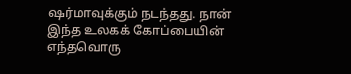ஷர்மாவுக்கும் நடந்தது. நான் இந்த உலகக் கோப்பையின் எந்தவொரு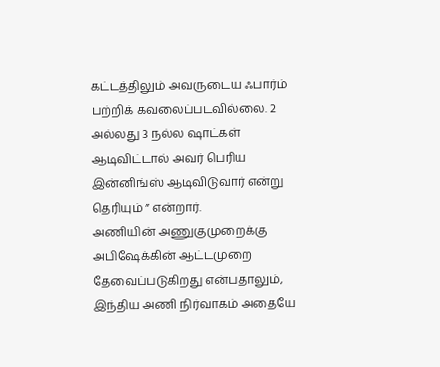கட்டத்திலும் அவருடைய ஃபார்ம் பற்றிக் கவலைப்படவில்லை. 2 அல்லது 3 நல்ல ஷாட்கள் ஆடிவிட்டால் அவர் பெரிய இன்னிங்ஸ் ஆடிவிடுவார் என்று தெரியும் ” என்றார்.
அணியின் அணுகுமுறைக்கு அபிஷேக்கின் ஆட்டமுறை தேவைப்படுகிறது என்பதாலும், இந்திய அணி நிர்வாகம் அதையே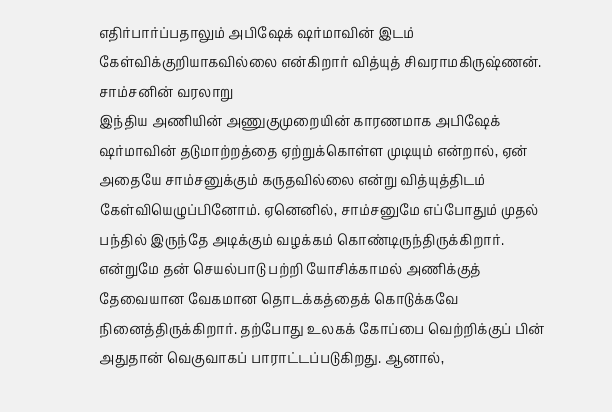எதிர்பார்ப்பதாலும் அபிஷேக் ஷர்மாவின் இடம் கேள்விக்குறியாகவில்லை என்கிறார் வித்யுத் சிவராமகிருஷ்ணன்.
சாம்சனின் வரலாறு
இந்திய அணியின் அணுகுமுறையின் காரணமாக அபிஷேக் ஷர்மாவின் தடுமாற்றத்தை ஏற்றுக்கொள்ள முடியும் என்றால், ஏன் அதையே சாம்சனுக்கும் கருதவில்லை என்று வித்யுத்திடம் கேள்வியெழுப்பினோம். ஏனெனில், சாம்சனுமே எப்போதும் முதல் பந்தில் இருந்தே அடிக்கும் வழக்கம் கொண்டிருந்திருக்கிறார். என்றுமே தன் செயல்பாடு பற்றி யோசிக்காமல் அணிக்குத் தேவையான வேகமான தொடக்கத்தைக் கொடுக்கவே நினைத்திருக்கிறார். தற்போது உலகக் கோப்பை வெற்றிக்குப் பின் அதுதான் வெகுவாகப் பாராட்டப்படுகிறது. ஆனால்,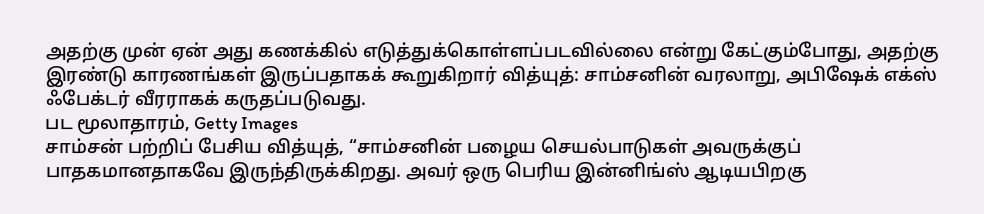அதற்கு முன் ஏன் அது கணக்கில் எடுத்துக்கொள்ளப்படவில்லை என்று கேட்கும்போது, அதற்கு இரண்டு காரணங்கள் இருப்பதாகக் கூறுகிறார் வித்யுத்: சாம்சனின் வரலாறு, அபிஷேக் எக்ஸ் ஃபேக்டர் வீரராகக் கருதப்படுவது.
பட மூலாதாரம், Getty Images
சாம்சன் பற்றிப் பேசிய வித்யுத், “சாம்சனின் பழைய செயல்பாடுகள் அவருக்குப் பாதகமானதாகவே இருந்திருக்கிறது. அவர் ஒரு பெரிய இன்னிங்ஸ் ஆடியபிறகு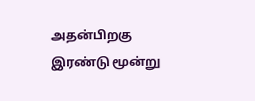அதன்பிறகு இரண்டு மூன்று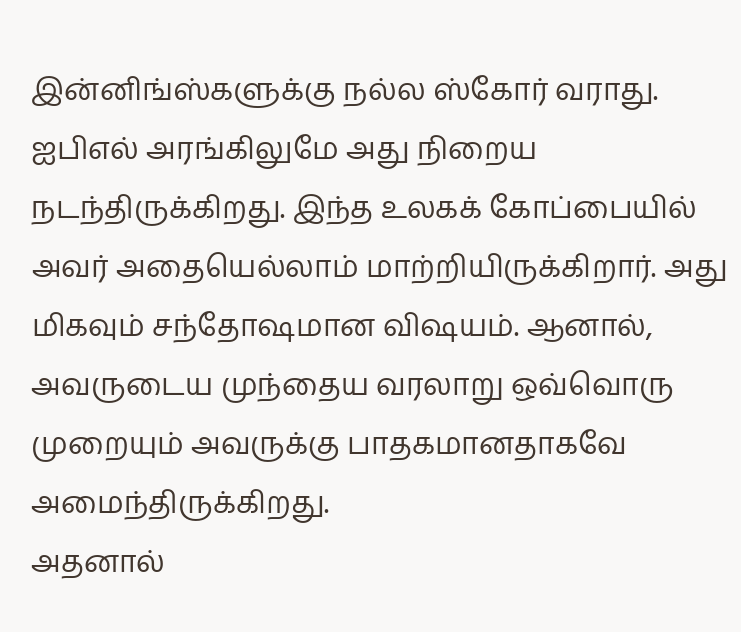இன்னிங்ஸ்களுக்கு நல்ல ஸ்கோர் வராது. ஐபிஎல் அரங்கிலுமே அது நிறைய நடந்திருக்கிறது. இந்த உலகக் கோப்பையில் அவர் அதையெல்லாம் மாற்றியிருக்கிறார். அது மிகவும் சந்தோஷமான விஷயம். ஆனால், அவருடைய முந்தைய வரலாறு ஒவ்வொரு முறையும் அவருக்கு பாதகமானதாகவே அமைந்திருக்கிறது.
அதனால்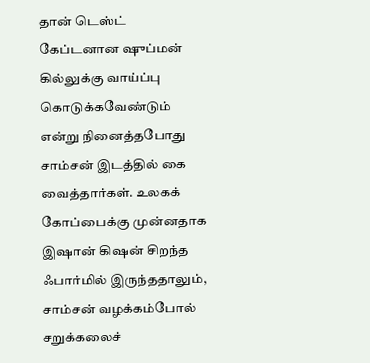தான் டெஸ்ட் கேப்டனான ஷுப்மன் கில்லுக்கு வாய்ப்பு கொடுக்கவேண்டும் என்று நினைத்தபோது சாம்சன் இடத்தில் கை வைத்தார்கள். உலகக் கோப்பைக்கு முன்னதாக இஷான் கிஷன் சிறந்த ஃபார்மில் இருந்ததாலும், சாம்சன் வழக்கம்போல் சறுக்கலைச்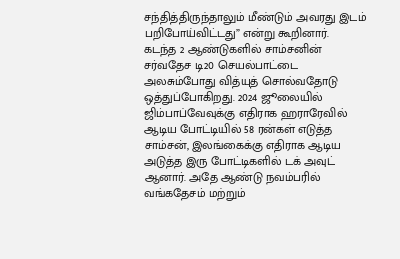சந்தித்திருந்தாலும் மீண்டும் அவரது இடம் பறிபோய்விட்டது” என்று கூறினார்.
கடந்த 2 ஆண்டுகளில் சாம்சனின் சர்வதேச டி20 செயல்பாட்டை அலசும்போது வித்யுத் சொல்வதோடு ஒத்துப்போகிறது. 2024 ஜூலையில் ஜிம்பாப்வேவுக்கு எதிராக ஹராரேவில் ஆடிய போட்டியில் 58 ரன்கள் எடுத்த சாம்சன், இலங்கைக்கு எதிராக ஆடிய அடுத்த இரு போட்டிகளில் டக் அவுட் ஆனார். அதே ஆண்டு நவம்பரில் வங்கதேசம் மற்றும்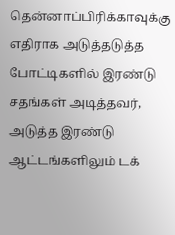தென்னாப்பிரிக்காவுக்கு எதிராக அடுத்தடுத்த போட்டிகளில் இரண்டு சதங்கள் அடித்தவர், அடுத்த இரண்டு ஆட்டங்களிலும் டக்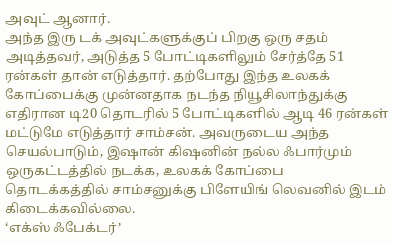அவுட் ஆனார்.
அந்த இரு டக் அவுட்களுக்குப் பிறகு ஒரு சதம் அடித்தவர், அடுத்த 5 போட்டிகளிலும் சேர்த்தே 51 ரன்கள் தான் எடுத்தார். தற்போது இந்த உலகக் கோப்பைக்கு முன்னதாக நடந்த நியூசிலாந்துக்கு எதிரான டி20 தொடரில் 5 போட்டிகளில் ஆடி 46 ரன்கள் மட்டுமே எடுத்தார் சாம்சன். அவருடைய அந்த செயல்பாடும், இஷான் கிஷனின் நல்ல ஃபார்மும் ஒருகட்டத்தில் நடக்க, உலகக் கோப்பை தொடக்கத்தில் சாம்சனுக்கு பிளேயிங் லெவனில் இடம் கிடைக்கவில்லை.
‘எக்ஸ் ஃபேக்டர்’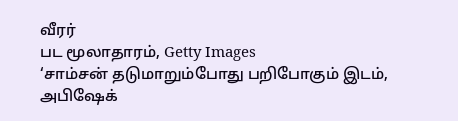வீரர்
பட மூலாதாரம், Getty Images
‘சாம்சன் தடுமாறும்போது பறிபோகும் இடம், அபிஷேக்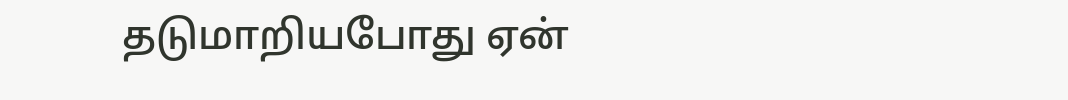தடுமாறியபோது ஏன்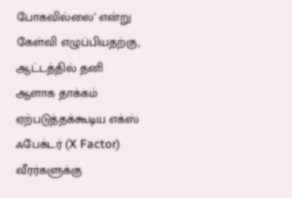போகவில்லை’ என்று கேள்வி எழுப்பியதற்கு, ஆட்டத்தில் தனி ஆளாக தாக்கம் ஏற்படுத்தக்கூடிய எக்ஸ் ஃபேக்டர் (X Factor) வீரர்களுக்கு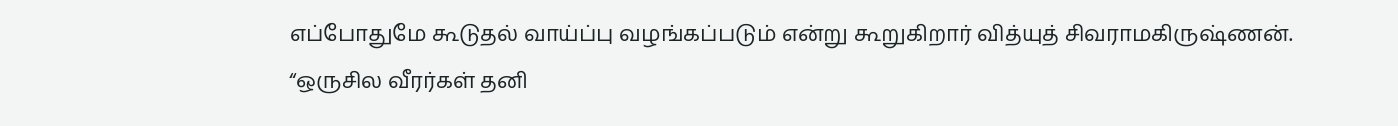எப்போதுமே கூடுதல் வாய்ப்பு வழங்கப்படும் என்று கூறுகிறார் வித்யுத் சிவராமகிருஷ்ணன்.
“ஒருசில வீரர்கள் தனி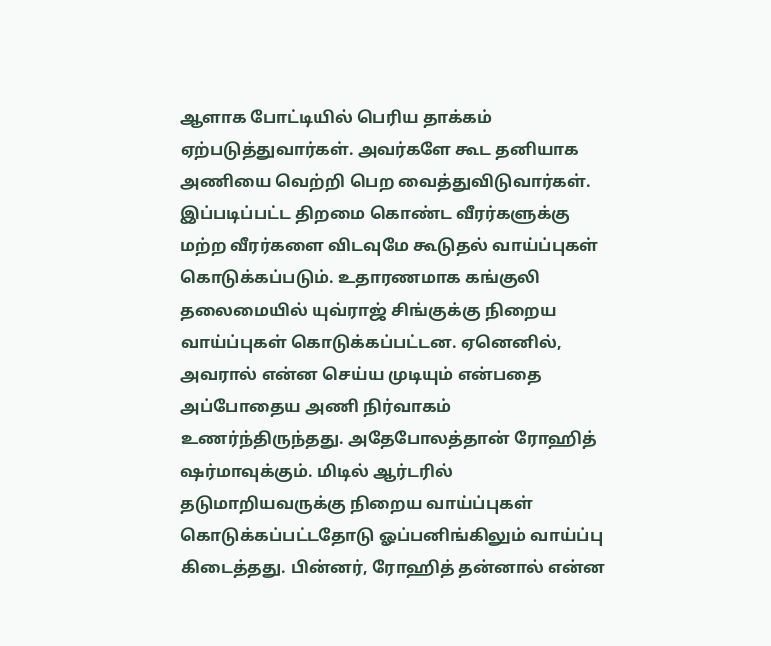ஆளாக போட்டியில் பெரிய தாக்கம் ஏற்படுத்துவார்கள். அவர்களே கூட தனியாக அணியை வெற்றி பெற வைத்துவிடுவார்கள். இப்படிப்பட்ட திறமை கொண்ட வீரர்களுக்கு மற்ற வீரர்களை விடவுமே கூடுதல் வாய்ப்புகள் கொடுக்கப்படும். உதாரணமாக கங்குலி தலைமையில் யுவ்ராஜ் சிங்குக்கு நிறைய வாய்ப்புகள் கொடுக்கப்பட்டன. ஏனெனில், அவரால் என்ன செய்ய முடியும் என்பதை அப்போதைய அணி நிர்வாகம் உணர்ந்திருந்தது. அதேபோலத்தான் ரோஹித் ஷர்மாவுக்கும். மிடில் ஆர்டரில் தடுமாறியவருக்கு நிறைய வாய்ப்புகள் கொடுக்கப்பட்டதோடு ஓப்பனிங்கிலும் வாய்ப்பு கிடைத்தது. பின்னர், ரோஹித் தன்னால் என்ன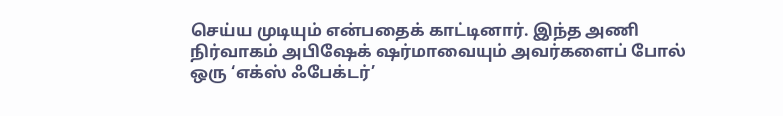செய்ய முடியும் என்பதைக் காட்டினார். இந்த அணி நிர்வாகம் அபிஷேக் ஷர்மாவையும் அவர்களைப் போல் ஒரு ‘எக்ஸ் ஃபேக்டர்’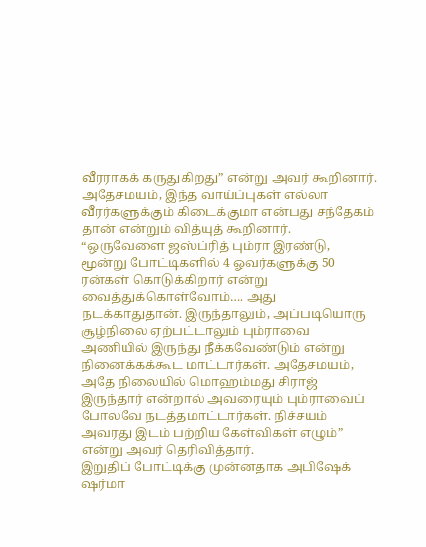வீரராகக் கருதுகிறது” என்று அவர் கூறினார்.
அதேசமயம், இந்த வாய்ப்புகள் எல்லா வீரர்களுக்கும் கிடைக்குமா என்பது சந்தேகம் தான் என்றும் வித்யுத் கூறினார். “ஒருவேளை ஜஸ்ப்ரித் பும்ரா இரண்டு, மூன்று போட்டிகளில் 4 ஓவர்களுக்கு 50 ரன்கள் கொடுக்கிறார் என்று வைத்துக்கொள்வோம்…. அது நடக்காதுதான். இருந்தாலும், அப்படியொரு சூழ்நிலை ஏற்பட்டாலும் பும்ராவை அணியில் இருந்து நீக்கவேண்டும் என்று நினைக்கக்கூட மாட்டார்கள். அதேசமயம், அதே நிலையில் மொஹம்மது சிராஜ் இருந்தார் என்றால் அவரையும் பும்ராவைப் போலவே நடத்தமாட்டார்கள். நிச்சயம் அவரது இடம் பற்றிய கேள்விகள் எழும்” என்று அவர் தெரிவித்தார்.
இறுதிப் போட்டிக்கு முன்னதாக அபிஷேக் ஷர்மா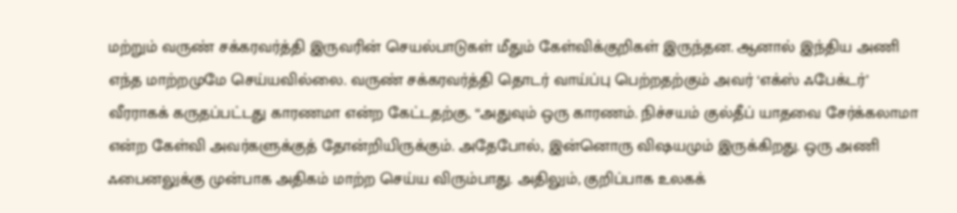மற்றும் வருண் சக்கரவர்த்தி இருவரின் செயல்பாடுகள் மீதும் கேள்விக்குறிகள் இருந்தன. ஆனால் இந்திய அணி எந்த மாற்றமுமே செய்யவில்லை. வருண் சக்கரவர்த்தி தொடர் வாய்ப்பு பெற்றதற்கும் அவர் ‘எக்ஸ் ஃபேக்டர்’ வீரராகக் கருதப்பட்டது காரணமா என்ற கேட்டதற்கு, “அதுவும் ஒரு காரணம். நிச்சயம் குல்தீப் யாதவை சேர்க்கலாமா என்ற கேள்வி அவர்களுக்குத் தோன்றியிருக்கும். அதேபோல், இன்னொரு விஷயமும் இருக்கிறது. ஒரு அணி ஃபைனலுக்கு முன்பாக அதிகம் மாற்ற செய்ய விரும்பாது. அதிலும், குறிப்பாக உலகக்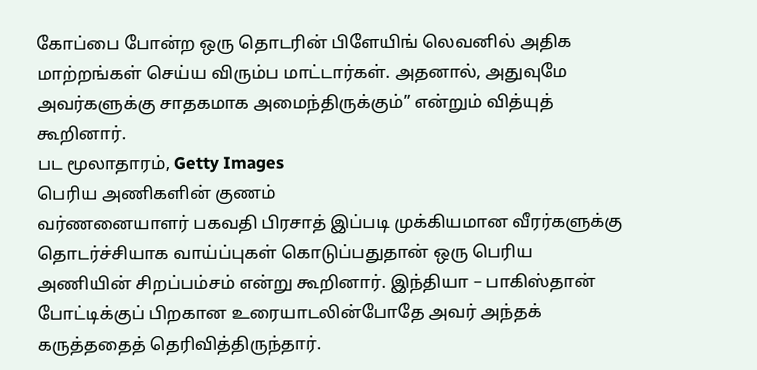கோப்பை போன்ற ஒரு தொடரின் பிளேயிங் லெவனில் அதிக மாற்றங்கள் செய்ய விரும்ப மாட்டார்கள். அதனால், அதுவுமே அவர்களுக்கு சாதகமாக அமைந்திருக்கும்” என்றும் வித்யுத் கூறினார்.
பட மூலாதாரம், Getty Images
பெரிய அணிகளின் குணம்
வர்ணனையாளர் பகவதி பிரசாத் இப்படி முக்கியமான வீரர்களுக்கு தொடர்ச்சியாக வாய்ப்புகள் கொடுப்பதுதான் ஒரு பெரிய அணியின் சிறப்பம்சம் என்று கூறினார். இந்தியா – பாகிஸ்தான் போட்டிக்குப் பிறகான உரையாடலின்போதே அவர் அந்தக் கருத்ததைத் தெரிவித்திருந்தார்.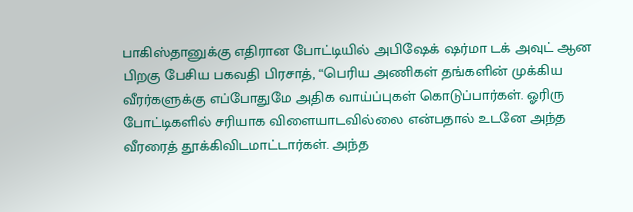பாகிஸ்தானுக்கு எதிரான போட்டியில் அபிஷேக் ஷர்மா டக் அவுட் ஆன பிறகு பேசிய பகவதி பிரசாத், “பெரிய அணிகள் தங்களின் முக்கிய வீரர்களுக்கு எப்போதுமே அதிக வாய்ப்புகள் கொடுப்பார்கள். ஓரிரு போட்டிகளில் சரியாக விளையாடவில்லை என்பதால் உடனே அந்த வீரரைத் தூக்கிவிடமாட்டார்கள். அந்த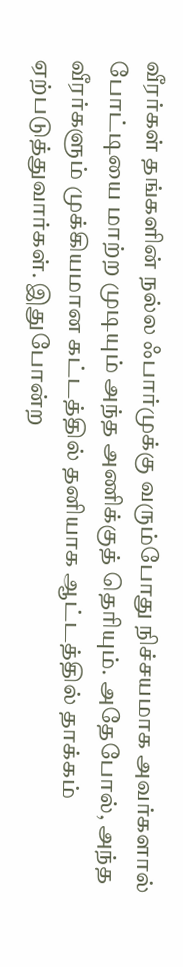வீரர்கள் தங்களின் நல்ல ஃபார்முக்கு வரும்போது நிச்சயமாக அவர்களால் போட்டியை மாற்ற முடியும் அந்த அணிக்குத் தெரியும். அதேபோல், அந்த வீரர்களும் முக்கியமான கட்டத்தில் தனியாக ஆட்டத்தில் தாக்கம் ஏற்படுத்துவார்கள். இதுபோன்ற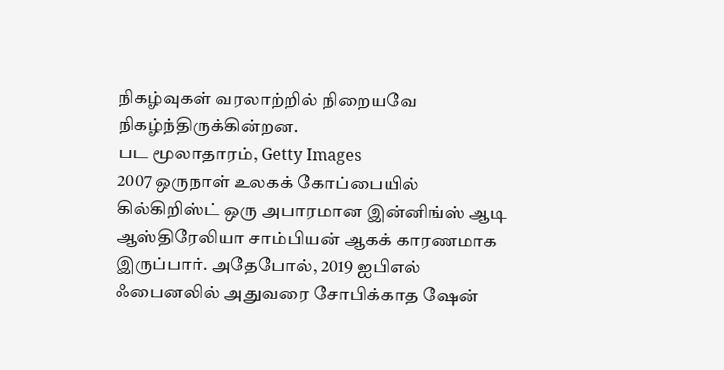நிகழ்வுகள் வரலாற்றில் நிறையவே நிகழ்ந்திருக்கின்றன.
பட மூலாதாரம், Getty Images
2007 ஒருநாள் உலகக் கோப்பையில் கில்கிறிஸ்ட் ஒரு அபாரமான இன்னிங்ஸ் ஆடி ஆஸ்திரேலியா சாம்பியன் ஆகக் காரணமாக இருப்பார். அதேபோல், 2019 ஐபிஎல் ஃபைனலில் அதுவரை சோபிக்காத ஷேன்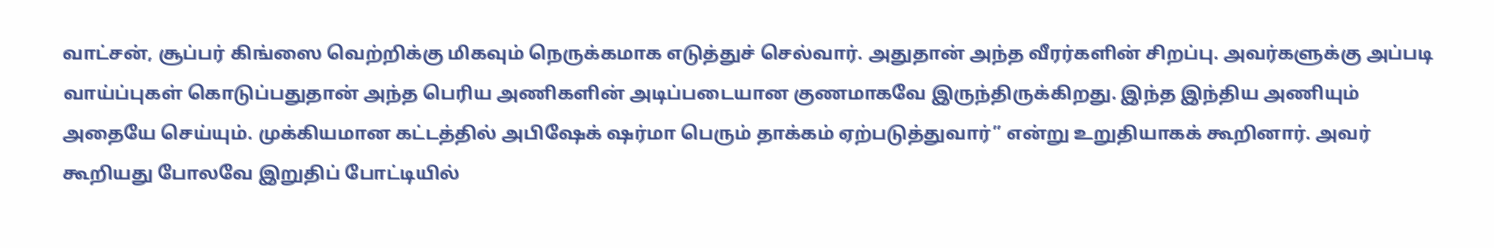வாட்சன், சூப்பர் கிங்ஸை வெற்றிக்கு மிகவும் நெருக்கமாக எடுத்துச் செல்வார். அதுதான் அந்த வீரர்களின் சிறப்பு. அவர்களுக்கு அப்படி வாய்ப்புகள் கொடுப்பதுதான் அந்த பெரிய அணிகளின் அடிப்படையான குணமாகவே இருந்திருக்கிறது. இந்த இந்திய அணியும் அதையே செய்யும். முக்கியமான கட்டத்தில் அபிஷேக் ஷர்மா பெரும் தாக்கம் ஏற்படுத்துவார்” என்று உறுதியாகக் கூறினார். அவர் கூறியது போலவே இறுதிப் போட்டியில்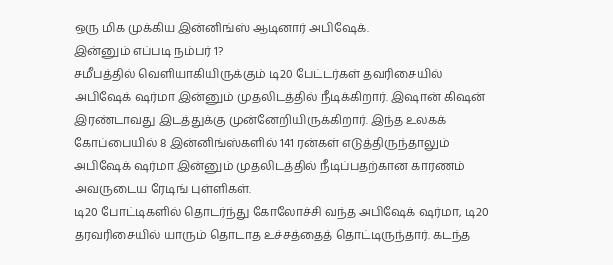ஒரு மிக முக்கிய இன்னிங்ஸ் ஆடினார் அபிஷேக்.
இன்னும் எப்படி நம்பர் 1?
சமீபத்தில் வெளியாகியிருக்கும் டி20 பேட்டர்கள் தவரிசையில் அபிஷேக் ஷர்மா இன்னும் முதலிடத்தில் நீடிக்கிறார். இஷான் கிஷன் இரண்டாவது இடத்துக்கு முன்னேறியிருக்கிறார். இந்த உலகக் கோப்பையில் 8 இன்னிங்ஸ்களில் 141 ரன்கள் எடுத்திருந்தாலும் அபிஷேக் ஷர்மா இன்னும் முதலிடத்தில் நீடிப்பதற்கான காரணம் அவருடைய ரேடிங் புள்ளிகள்.
டி20 போட்டிகளில் தொடர்ந்து கோலோச்சி வந்த அபிஷேக் ஷர்மா, டி20 தரவரிசையில் யாரும் தொடாத உச்சத்தைத் தொட்டிருந்தார். கடந்த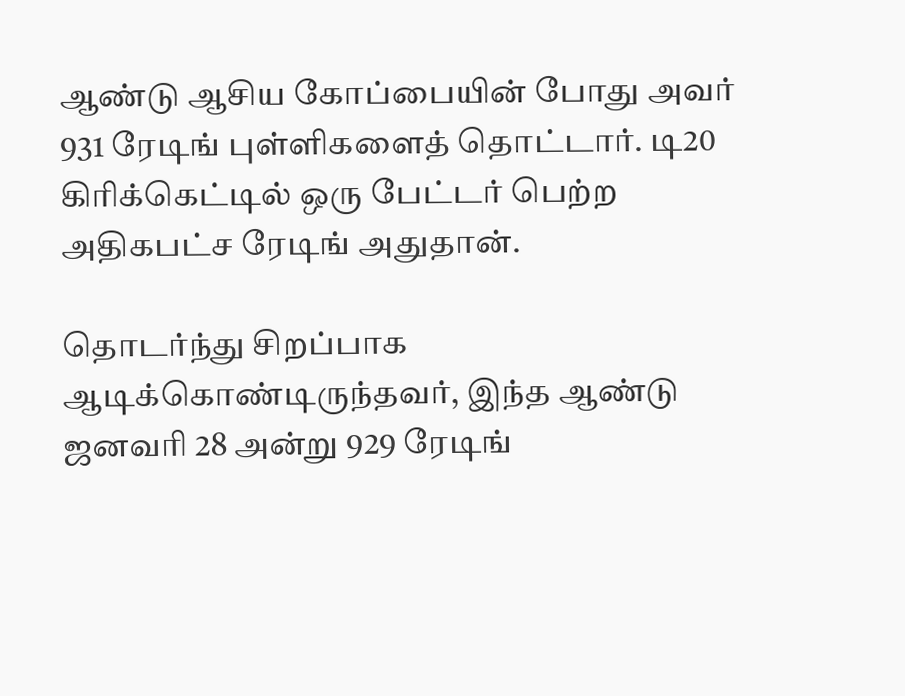ஆண்டு ஆசிய கோப்பையின் போது அவர் 931 ரேடிங் புள்ளிகளைத் தொட்டார். டி20 கிரிக்கெட்டில் ஒரு பேட்டர் பெற்ற அதிகபட்ச ரேடிங் அதுதான்.

தொடர்ந்து சிறப்பாக ஆடிக்கொண்டிருந்தவர், இந்த ஆண்டு ஜனவரி 28 அன்று 929 ரேடிங்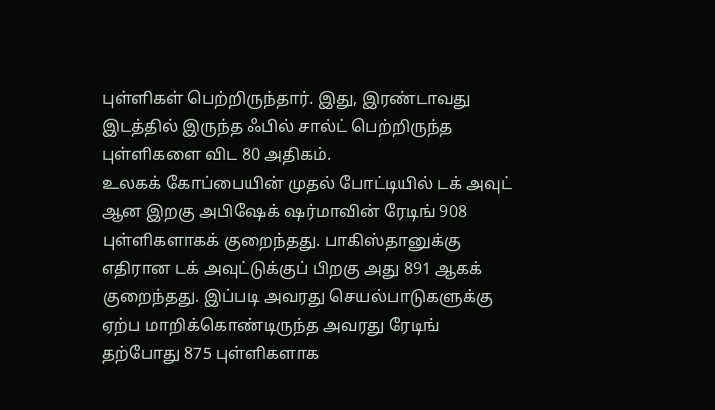புள்ளிகள் பெற்றிருந்தார். இது, இரண்டாவது இடத்தில் இருந்த ஃபில் சால்ட் பெற்றிருந்த புள்ளிகளை விட 80 அதிகம்.
உலகக் கோப்பையின் முதல் போட்டியில் டக் அவுட் ஆன இறகு அபிஷேக் ஷர்மாவின் ரேடிங் 908 புள்ளிகளாகக் குறைந்தது. பாகிஸ்தானுக்கு எதிரான டக் அவுட்டுக்குப் பிறகு அது 891 ஆகக் குறைந்தது. இப்படி அவரது செயல்பாடுகளுக்கு ஏற்ப மாறிக்கொண்டிருந்த அவரது ரேடிங் தற்போது 875 புள்ளிகளாக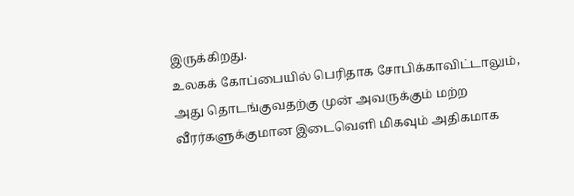இருக்கிறது.
உலகக் கோப்பையில் பெரிதாக சோபிக்காவிட்டாலும், அது தொடங்குவதற்கு முன் அவருக்கும் மற்ற வீரர்களுக்குமான இடைவெளி மிகவும் அதிகமாக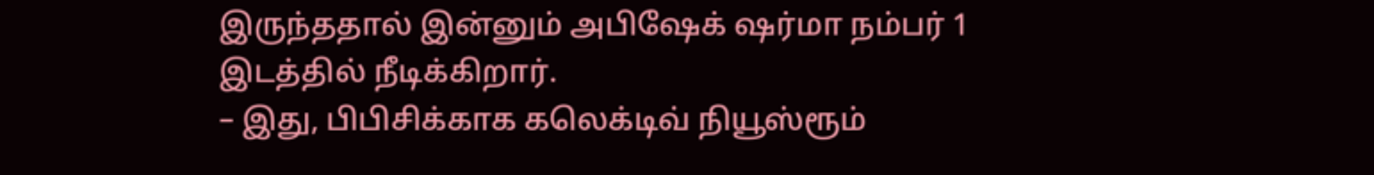இருந்ததால் இன்னும் அபிஷேக் ஷர்மா நம்பர் 1 இடத்தில் நீடிக்கிறார்.
– இது, பிபிசிக்காக கலெக்டிவ் நியூஸ்ரூம்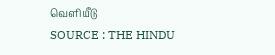வெளியீடு
SOURCE : THE HINDU